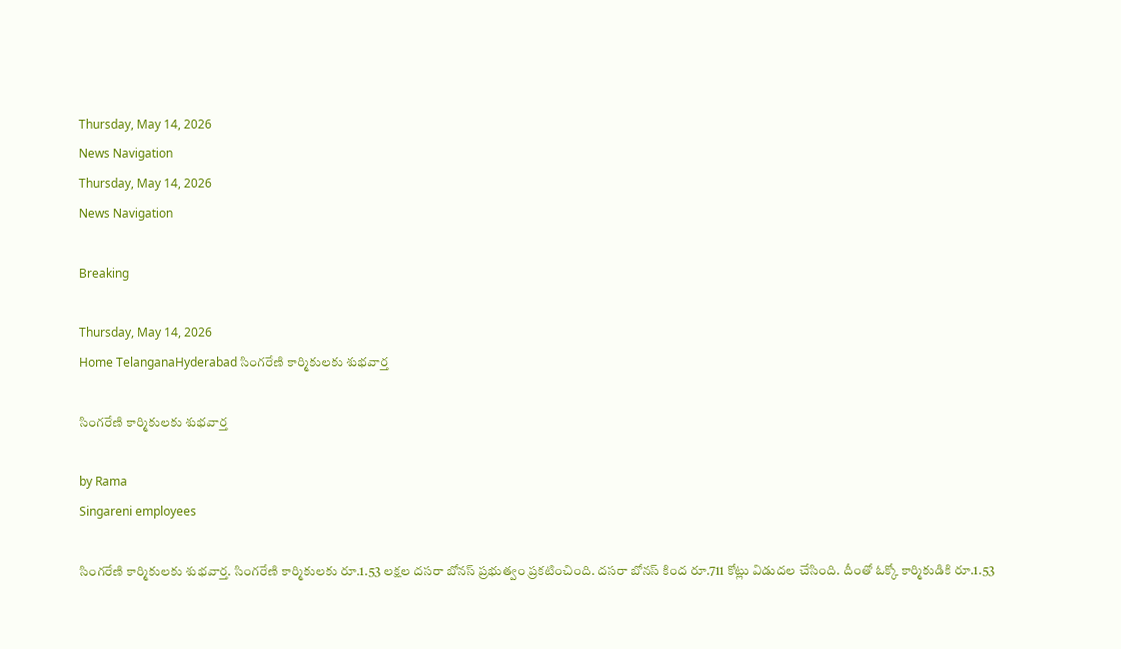Thursday, May 14, 2026
News Navigation
Thursday, May 14, 2026
News Navigation

Breaking

Thursday, May 14, 2026
Home TelanganaHyderabad సింగరేణి కార్మికులకు శుభవార్త

సింగరేణి కార్మికులకు శుభవార్త

by Rama
Singareni employees

సింగరేణి కార్మికులకు శుభవార్త. సింగరేణి కార్మికులకు రూ.1.53 లక్షల దసరా బోనస్‌ ప్రభుత్వం ప్రకటించింది. దసరా బోనస్‌ కింద రూ.711 కోట్లు విడుదల చేసింది. దీంతో ఓక్కో కార్మికుడికి రూ.1.53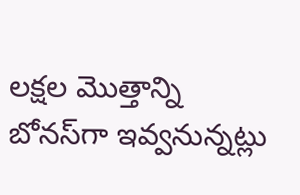లక్షల మొత్తాన్ని బోనస్‌గా ఇవ్వనున్నట్లు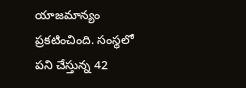యాజమాన్యం ప్రకటించింది. సంస్థలో పని చేస్తున్న 42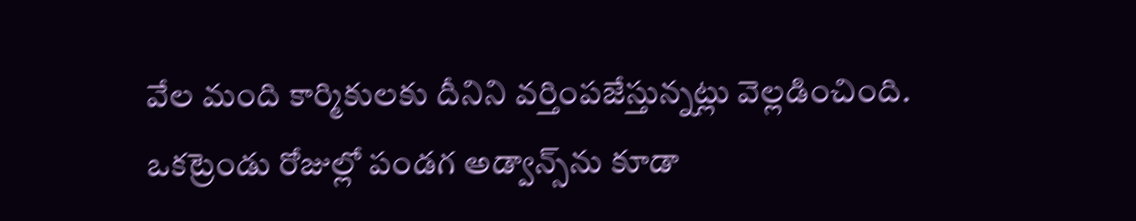వేల మంది కార్మికులకు దీనిని వర్తింపజేస్తున్నట్లు వెల్లడించింది. ఒకట్రెండు రోజుల్లో పండగ అడ్వాన్స్‌ను కూడా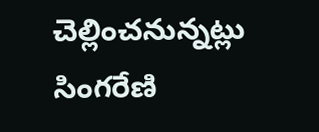చెల్లించనున్నట్లు సింగరేణి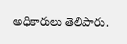అధికారులు తెలిపారు.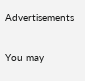Advertisements

You may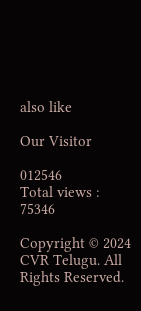also like

Our Visitor

012546
Total views : 75346

Copyright © 2024 CVR Telugu. All Rights Reserved.